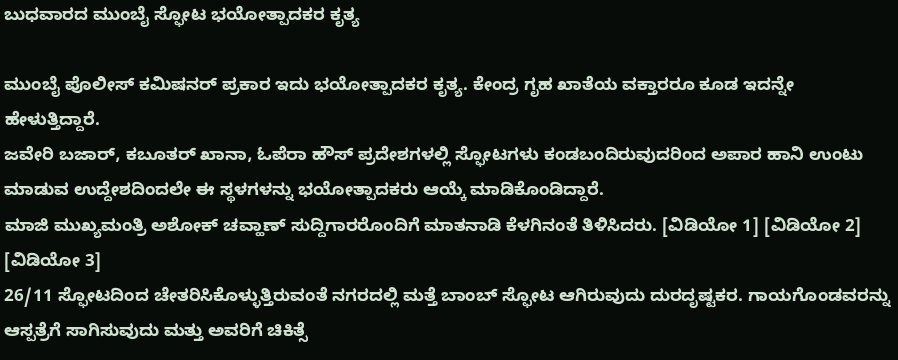ಬುಧವಾರದ ಮುಂಬೈ ಸ್ಫೋಟ ಭಯೋತ್ಪಾದಕರ ಕೃತ್ಯ

ಮುಂಬೈ ಪೊಲೀಸ್ ಕಮಿಷನರ್ ಪ್ರಕಾರ ಇದು ಭಯೋತ್ಪಾದಕರ ಕೃತ್ಯ. ಕೇಂದ್ರ ಗೃಹ ಖಾತೆಯ ವಕ್ತಾರರೂ ಕೂಡ ಇದನ್ನೇ ಹೇಳುತ್ತಿದ್ದಾರೆ.
ಜವೇರಿ ಬಜಾರ್, ಕಬೂತರ್ ಖಾನಾ, ಓಪೆರಾ ಹೌಸ್ ಪ್ರದೇಶಗಳಲ್ಲಿ ಸ್ಫೋಟಗಳು ಕಂಡಬಂದಿರುವುದರಿಂದ ಅಪಾರ ಹಾನಿ ಉಂಟು ಮಾಡುವ ಉದ್ದೇಶದಿಂದಲೇ ಈ ಸ್ಥಳಗಳನ್ನು ಭಯೋತ್ಪಾದಕರು ಆಯ್ಕೆ ಮಾಡಿಕೊಂಡಿದ್ದಾರೆ.
ಮಾಜಿ ಮುಖ್ಯಮಂತ್ರಿ ಅಶೋಕ್ ಚವ್ಹಾಣ್ ಸುದ್ದಿಗಾರರೊಂದಿಗೆ ಮಾತನಾಡಿ ಕೆಳಗಿನಂತೆ ತಿಳಿಸಿದರು. [ವಿಡಿಯೋ 1] [ವಿಡಿಯೋ 2] [ವಿಡಿಯೋ 3]
26/11 ಸ್ಫೋಟದಿಂದ ಚೇತರಿಸಿಕೊಳ್ಳುತ್ತಿರುವಂತೆ ನಗರದಲ್ಲಿ ಮತ್ತೆ ಬಾಂಬ್ ಸ್ಫೋಟ ಆಗಿರುವುದು ದುರದೃಷ್ಟಕರ. ಗಾಯಗೊಂಡವರನ್ನು ಆಸ್ಪತ್ರೆಗೆ ಸಾಗಿಸುವುದು ಮತ್ತು ಅವರಿಗೆ ಚಿಕಿತ್ಸೆ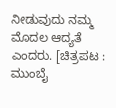ನೀಡುವುದು ನಮ್ಮ ಮೊದಲ ಆದ್ಯತೆ ಎಂದರು. [ಚಿತ್ರಪಟ : ಮುಂಬೈ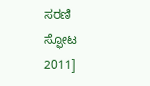ಸರಣಿ ಸ್ಫೋಟ 2011]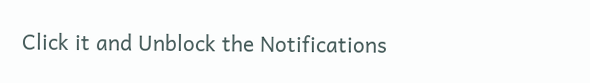Click it and Unblock the Notifications